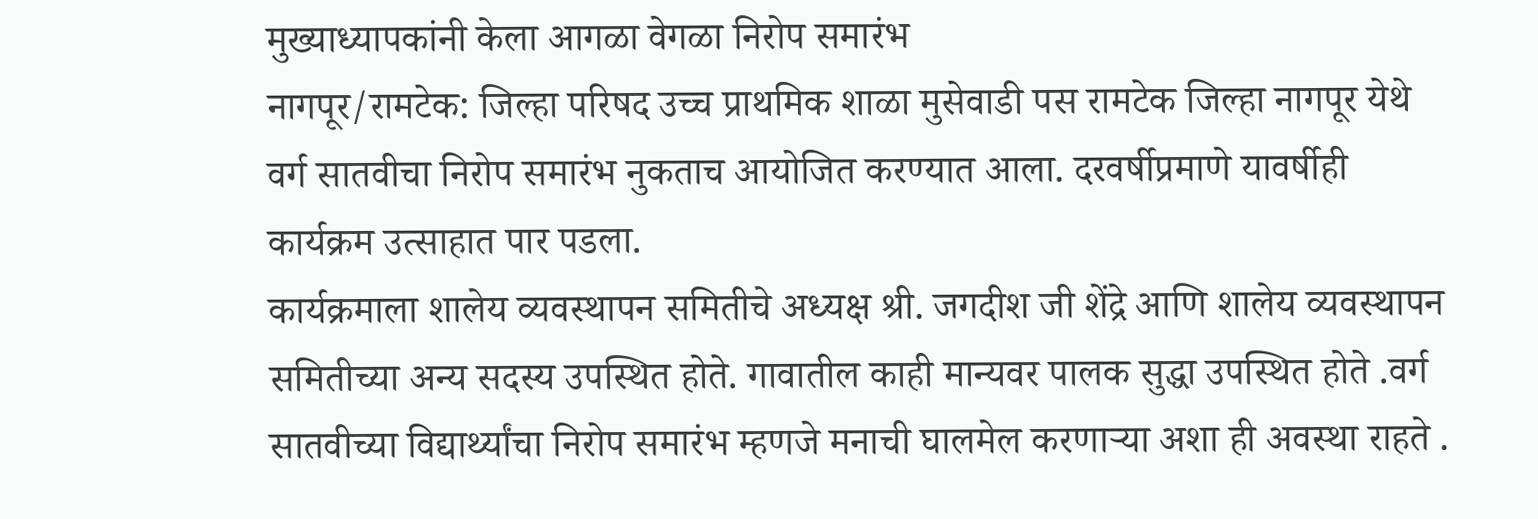मुख्याध्यापकांनी केला आगळा वेगळा निरोप समारंभ
नागपूर/रामटेक: जिल्हा परिषद उच्च प्राथमिक शाळा मुसेवाडी पस रामटेक जिल्हा नागपूर येथे वर्ग सातवीचा निरोप समारंभ नुकताच आयोजित करण्यात आला. दरवर्षीप्रमाणे यावर्षीही कार्यक्रम उत्साहात पार पडला.
कार्यक्रमाला शालेय व्यवस्थापन समितीचे अध्यक्ष श्री. जगदीश जी शेंद्रे आणि शालेय व्यवस्थापन समितीच्या अन्य सदस्य उपस्थित होते. गावातील काही मान्यवर पालक सुद्धा उपस्थित होते .वर्ग सातवीच्या विद्यार्थ्यांचा निरोप समारंभ म्हणजे मनाची घालमेल करणाऱ्या अशा ही अवस्था राहते .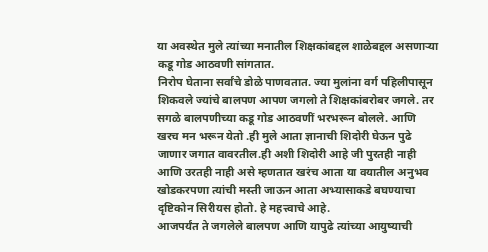या अवस्थेत मुले त्यांच्या मनातील शिक्षकांबद्दल शाळेबद्दल असणाऱ्या कडू गोड आठवणी सांगतात.
निरोप घेताना सर्वांचे डोळे पाणवतात. ज्या मुलांना वर्ग पहिलीपासून शिकवले ज्यांचे बालपण आपण जगलो ते शिक्षकांबरोबर जगले. तर सगळे बालपणीच्या कडू गोड आठवणीं भरभरून बोलले. आणि खरच मन भरून येतो .ही मुले आता ज्ञानाची शिदोरी घेऊन पुढे जाणार जगात वावरतील.ही अशी शिदोरी आहे जी पुरतही नाही आणि उरतही नाही असे म्हणतात खरंच आता या वयातील अनुभव खोडकरपणा त्यांची मस्ती जाऊन आता अभ्यासाकडे बघण्याचा दृष्टिकोन सिरीयस होतो. हे महत्त्वाचे आहे.
आजपर्यंत ते जगलेले बालपण आणि यापुढे त्यांच्या आयुष्याची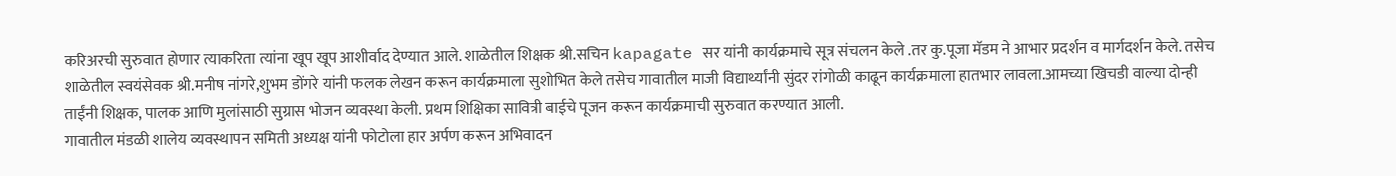करिअरची सुरुवात होणार त्याकरिता त्यांना खूप खूप आशीर्वाद देण्यात आले. शाळेतील शिक्षक श्री.सचिन kapagate सर यांनी कार्यक्रमाचे सूत्र संचलन केले .तर कु.पूजा मॅडम ने आभार प्रदर्शन व मार्गदर्शन केले. तसेच शाळेतील स्वयंसेवक श्री.मनीष नांगरे,शुभम डोंगरे यांनी फलक लेखन करून कार्यक्रमाला सुशोभित केले तसेच गावातील माजी विद्यार्थ्यांनी सुंदर रांगोळी काढून कार्यक्रमाला हातभार लावला.आमच्या खिचडी वाल्या दोन्ही ताईंनी शिक्षक, पालक आणि मुलांसाठी सुग्रास भोजन व्यवस्था केली. प्रथम शिक्षिका सावित्री बाईचे पूजन करून कार्यक्रमाची सुरुवात करण्यात आली.
गावातील मंडळी शालेय व्यवस्थापन समिती अध्यक्ष यांनी फोटोला हार अर्पण करून अभिवादन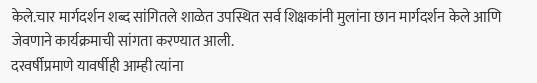केले.चार मार्गदर्शन शब्द सांगितले शाळेत उपस्थित सर्व शिक्षकांनी मुलांना छान मार्गदर्शन केले आणि जेवणाने कार्यक्रमाची सांगता करण्यात आली.
दरवर्षीप्रमाणे यावर्षीही आम्ही त्यांना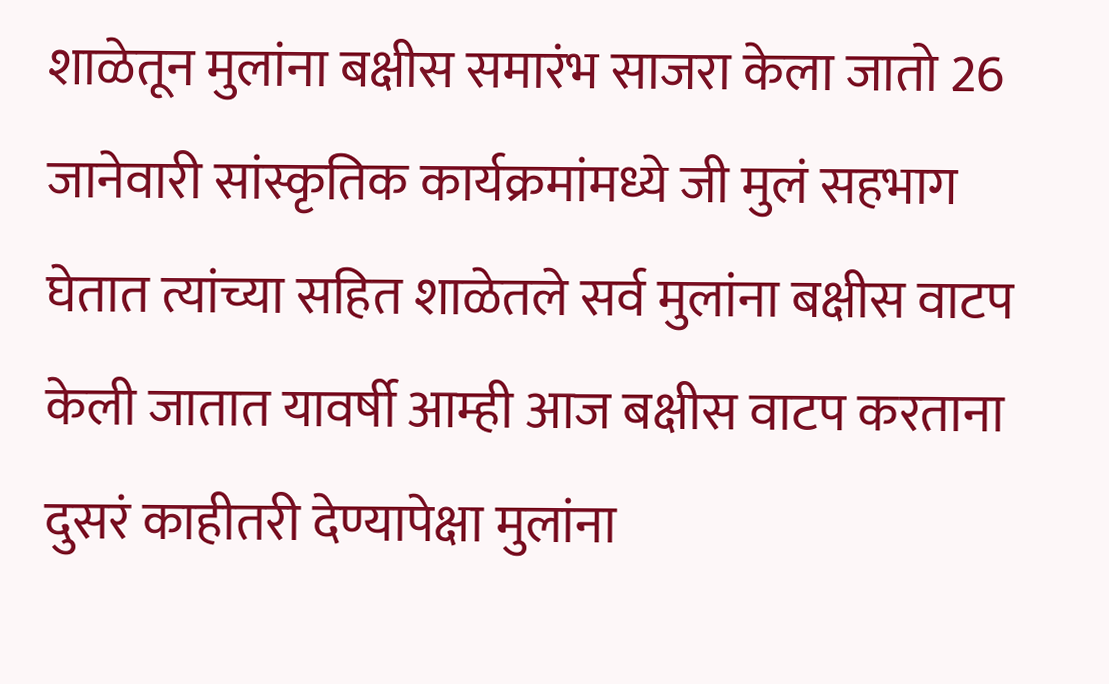शाळेतून मुलांना बक्षीस समारंभ साजरा केला जातो 26 जानेवारी सांस्कृतिक कार्यक्रमांमध्ये जी मुलं सहभाग घेतात त्यांच्या सहित शाळेतले सर्व मुलांना बक्षीस वाटप केली जातात यावर्षी आम्ही आज बक्षीस वाटप करताना दुसरं काहीतरी देण्यापेक्षा मुलांना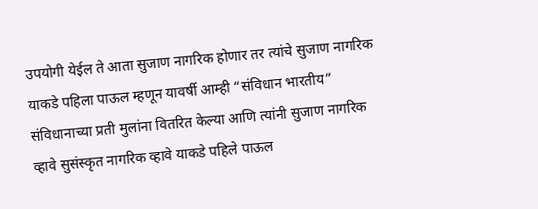उपयोगी येईल ते आता सुजाण नागरिक होणार तर त्यांचे सुजाण नागरिक याकडे पहिला पाऊल म्हणून यावर्षी आम्ही “संविधान भारतीय” संविधानाच्या प्रती मुलांना वितरित केल्या आणि त्यांनी सुजाण नागरिक व्हावे सुसंस्कृत नागरिक व्हावे याकडे पहिले पाऊल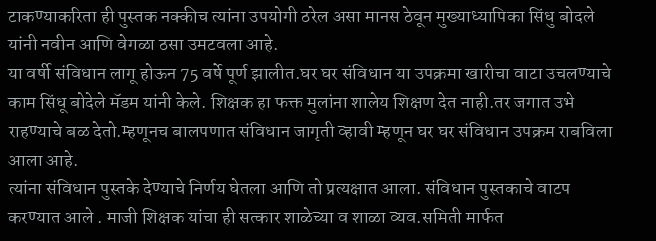टाकण्याकरिता ही पुस्तक नक्कीच त्यांना उपयोगी ठरेल असा मानस ठेवून मुख्याध्यापिका सिंधु बोदले यांनी नवीन आणि वेगळा ठसा उमटवला आहे.
या वर्षी संविधान लागू होऊन 75 वर्षे पूर्ण झालीत.घर घर संविधान या उपक्रमा खारीचा वाटा उचलण्याचे काम सिंधू बोदेले मॅडम यांनी केले. शिक्षक हा फक्त मुलांना शालेय शिक्षण देत नाही.तर जगात उभे राहण्याचे बळ देतो.म्हणूनच बालपणात संविधान जागृती व्हावी म्हणून घर घर संविधान उपक्रम राबविला आला आहे.
त्यांना संविधान पुस्तके देण्याचे निर्णय घेतला आणि तो प्रत्यक्षात आला. संविधान पुस्तकाचे वाटप करण्यात आले . माजी शिक्षक यांचा ही सत्कार शाळेच्या व शाळा व्यव.समिती मार्फत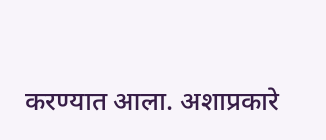करण्यात आला. अशाप्रकारे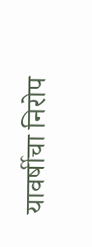यावर्षीचा निरोप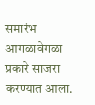समारंभ आगळावेगळा प्रकारे साजरा करण्यात आला.